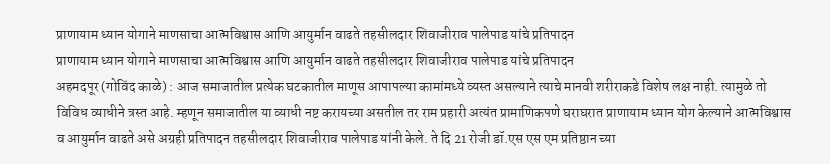प्राणायाम ध्यान योगाने माणसाचा आत्मविश्वास आणि आयुर्मान वाढते तहसीलदार शिवाजीराव पालेपाड यांचे प्रतिपादन
प्राणायाम ध्यान योगाने माणसाचा आत्मविश्वास आणि आयुर्मान वाढते तहसीलदार शिवाजीराव पालेपाड यांचे प्रतिपादन
अहमदपूर (गोविंद काळे) : आज समाजातील प्रत्येक घटकातील माणूस आपापल्या कामांमध्ये व्यस्त असल्याने त्याचे मानवी शरीराकडे विशेष लक्ष नाही. त्यामुळे तो विविध व्याधीने त्रस्त आहे. म्हणून समाजातील या व्याधी नष्ट करायच्या असतील तर राम प्रहारी अत्यंत प्रामाणिकपणे घराघरात प्राणायाम ध्यान योग केल्याने आत्मविश्वास व आयुर्मान वाढते असे अग्रही प्रतिपादन तहसीलदार शिवाजीराव पालेपाड यांनी केले. ते दि 21 रोजी डॉ.एस एस एम प्रतिष्ठान च्या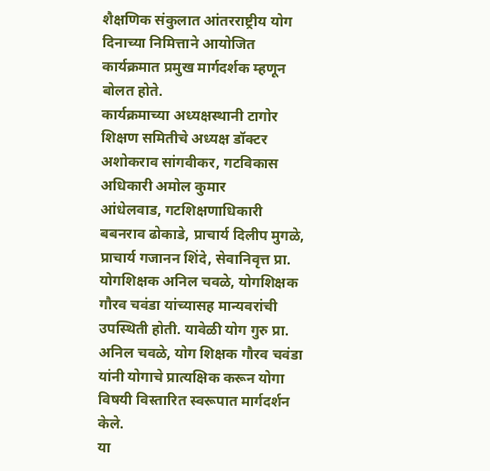शैक्षणिक संकुलात आंतरराष्ट्रीय योग दिनाच्या निमित्ताने आयोजित कार्यक्रमात प्रमुख मार्गदर्शक म्हणून बोलत होते.
कार्यक्रमाच्या अध्यक्षस्थानी टागोर शिक्षण समितीचे अध्यक्ष डॉक्टर अशोकराव सांगवीकर, गटविकास अधिकारी अमोल कुमार
आंधेलवाड, गटशिक्षणाधिकारी बबनराव ढोकाडे, प्राचार्य दिलीप मुगळे, प्राचार्य गजानन शिंदे, सेवानिवृत्त प्रा. योगशिक्षक अनिल चवळे, योगशिक्षक गौरव चवंडा यांच्यासह मान्यवरांची उपस्थिती होती. यावेळी योग गुरु प्रा. अनिल चवळे, योग शिक्षक गौरव चवंडा यांनी योगाचे प्रात्यक्षिक करून योगा विषयी विस्तारित स्वरूपात मार्गदर्शन केले.
या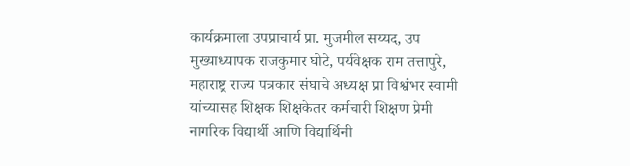कार्यक्रमाला उपप्राचार्य प्रा. मुजमील सय्यद, उप मुख्याध्यापक राजकुमार घोटे, पर्यवेक्षक राम तत्तापुरे, महाराष्ट्र राज्य पत्रकार संघाचे अध्यक्ष प्रा विश्वंभर स्वामी यांच्यासह शिक्षक शिक्षकेतर कर्मचारी शिक्षण प्रेमी नागरिक विद्यार्थी आणि विद्यार्थिनी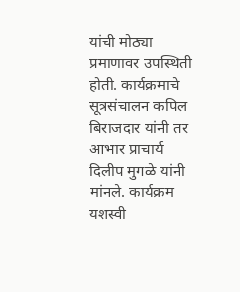यांची मोठ्या प्रमाणावर उपस्थिती होती. कार्यक्रमाचे सूत्रसंचालन कपिल बिराजदार यांनी तर आभार प्राचार्य दिलीप मुगळे यांनी मांनले. कार्यक्रम यशस्वी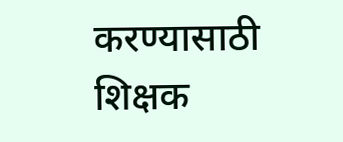करण्यासाठी शिक्षक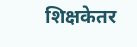शिक्षकेतर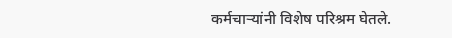कर्मचाऱ्यांनी विशेष परिश्रम घेतले.